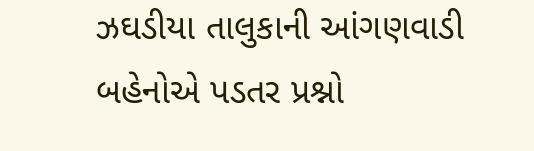ઝઘડીયા તાલુકાની આંગણવાડી બહેનોએ પડતર પ્રશ્નો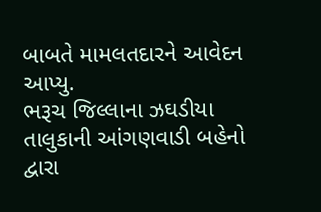બાબતે મામલતદારને આવેદન આપ્યુ.
ભરૂચ જિલ્લાના ઝઘડીયા તાલુકાની આંગણવાડી બહેનો દ્વારા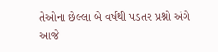તેઓના છેલ્લા બે વર્ષથી પડતર પ્રશ્નો અંગે આજે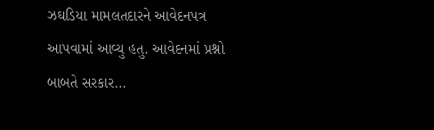ઝઘડિયા મામલતદારને આવેદનપત્ર આપવામાં આવ્યુ હતુ. આવેદનમાં પ્રશ્નો બાબતે સરકાર...